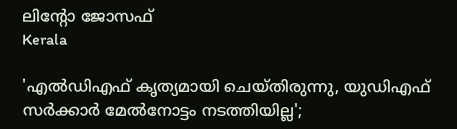ലിന്റോ ജോസഫ്
Kerala

'എല്‍ഡിഎഫ് കൃത്യമായി ചെയ്തിരുന്നു, യുഡിഎഫ് സര്‍ക്കാര്‍ മേല്‍നോട്ടം നടത്തിയില്ല';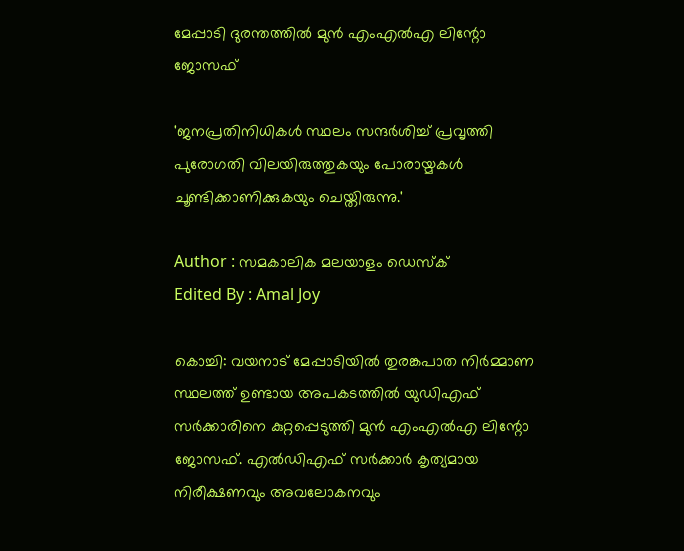മേപ്പാടി ദുരന്തത്തില്‍ മുന്‍ എംഎല്‍എ ലിന്റോ ജോസഫ്

'ജനപ്രതിനിധികള്‍ സ്ഥലം സന്ദര്‍ശിച്ച് പ്രവൃത്തി പുരോഗതി വിലയിരുത്തുകയും പോരായ്മകള്‍ ചൂണ്ടിക്കാണിക്കുകയും ചെയ്തിരുന്നു.'

Author : സമകാലിക മലയാളം ഡെസ്ക്
Edited By : Amal Joy

കൊച്ചി: വയനാട് മേപ്പാടിയില്‍ തുരങ്കപാത നിര്‍മ്മാണ സ്ഥലത്ത് ഉണ്ടായ അപകടത്തില്‍ യുഡിഎഫ് സര്‍ക്കാരിനെ കുറ്റപ്പെടുത്തി മുന്‍ എംഎല്‍എ ലിന്റോ ജോസഫ്. എല്‍ഡിഎഫ് സര്‍ക്കാര്‍ കൃത്യമായ നിരീക്ഷണവും അവലോകനവും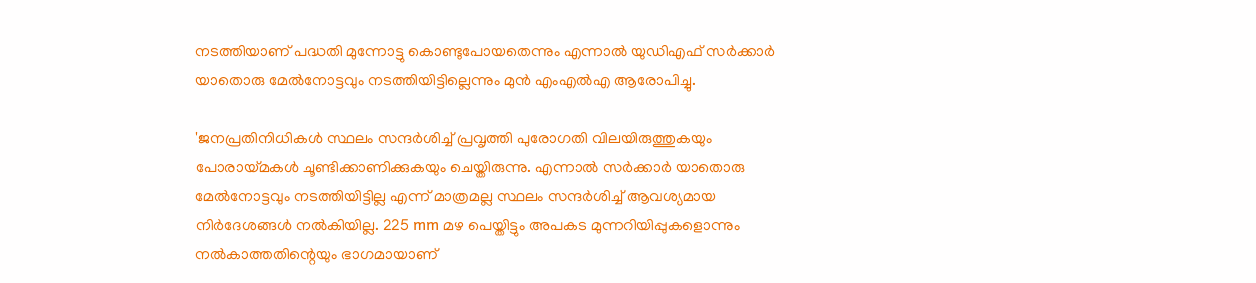നടത്തിയാണ് പദ്ധതി മുന്നോട്ടു കൊണ്ടുപോയതെന്നും എന്നാല്‍ യുഡിഎഫ് സര്‍ക്കാര്‍ യാതൊരു മേല്‍നോട്ടവും നടത്തിയിട്ടില്ലെന്നും മുന്‍ എംഎല്‍എ ആരോപിച്ചു.

'ജനപ്രതിനിധികള്‍ സ്ഥലം സന്ദര്‍ശിച്ച് പ്രവൃത്തി പുരോഗതി വിലയിരുത്തുകയും പോരായ്മകള്‍ ചൂണ്ടിക്കാണിക്കുകയും ചെയ്തിരുന്നു. എന്നാല്‍ സര്‍ക്കാര്‍ യാതൊരു മേല്‍നോട്ടവും നടത്തിയിട്ടില്ല എന്ന് മാത്രമല്ല സ്ഥലം സന്ദര്‍ശിച്ച് ആവശ്യമായ നിര്‍ദേശങ്ങള്‍ നല്‍കിയില്ല. 225 mm മഴ പെയ്തിട്ടും അപകട മുന്നറിയിപ്പുകളൊന്നും നല്‍കാത്തതിന്റെയും ഭാഗമായാണ്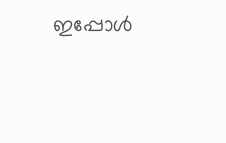ഇപ്പോള്‍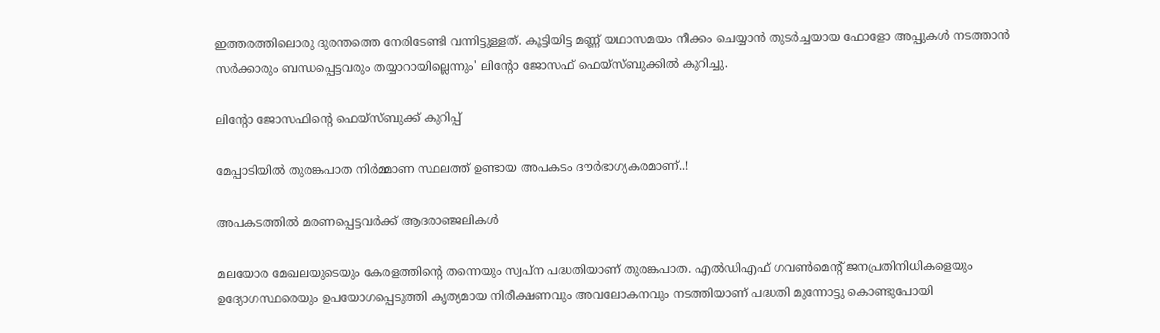ഇത്തരത്തിലൊരു ദുരന്തത്തെ നേരിടേണ്ടി വന്നിട്ടുള്ളത്. കൂട്ടിയിട്ട മണ്ണ് യഥാസമയം നീക്കം ചെയ്യാന്‍ തുടര്‍ച്ചയായ ഫോളോ അപ്പുകള്‍ നടത്താന്‍ സര്‍ക്കാരും ബന്ധപ്പെട്ടവരും തയ്യാറായില്ലെന്നും' ലിന്റോ ജോസഫ് ഫെയ്‌സ്ബുക്കില്‍ കുറിച്ചു.

ലിന്റോ ജോസഫിന്റെ ഫെയ്‌സ്ബുക്ക് കുറിപ്പ്

മേപ്പാടിയില്‍ തുരങ്കപാത നിര്‍മ്മാണ സ്ഥലത്ത് ഉണ്ടായ അപകടം ദൗര്‍ഭാഗ്യകരമാണ്..!

അപകടത്തില്‍ മരണപ്പെട്ടവര്‍ക്ക് ആദരാഞ്ജലികള്‍

മലയോര മേഖലയുടെയും കേരളത്തിന്റെ തന്നെയും സ്വപ്ന പദ്ധതിയാണ് തുരങ്കപാത. എല്‍ഡിഎഫ് ഗവണ്‍മെന്റ് ജനപ്രതിനിധികളെയും ഉദ്യോഗസ്ഥരെയും ഉപയോഗപ്പെടുത്തി കൃത്യമായ നിരീക്ഷണവും അവലോകനവും നടത്തിയാണ് പദ്ധതി മുന്നോട്ടു കൊണ്ടുപോയി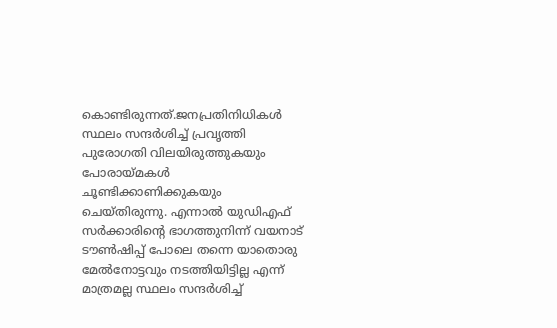കൊണ്ടിരുന്നത്.ജനപ്രതിനിധികള്‍ സ്ഥലം സന്ദര്‍ശിച്ച് പ്രവൃത്തി പുരോഗതി വിലയിരുത്തുകയും പോരായ്മകള്‍ ചൂണ്ടിക്കാണിക്കുകയും ചെയ്തിരുന്നു. എന്നാല്‍ യുഡിഎഫ് സര്‍ക്കാരിന്റെ ഭാഗത്തുനിന്ന് വയനാട് ടൗണ്‍ഷിപ്പ് പോലെ തന്നെ യാതൊരു മേല്‍നോട്ടവും നടത്തിയിട്ടില്ല എന്ന് മാത്രമല്ല സ്ഥലം സന്ദര്‍ശിച്ച്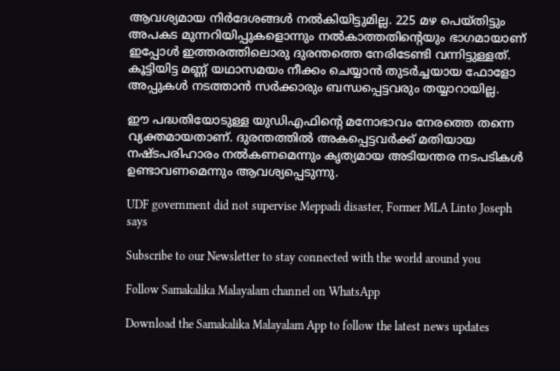ആവശ്യമായ നിര്‍ദേശങ്ങള്‍ നല്‍കിയിട്ടുമില്ല. 225 മഴ പെയ്തിട്ടും അപകട മുന്നറിയിപ്പുകളൊന്നും നല്‍കാത്തതിന്റെയും ഭാഗമായാണ് ഇപ്പോള്‍ ഇത്തരത്തിലൊരു ദുരന്തത്തെ നേരിടേണ്ടി വന്നിട്ടുള്ളത്. കൂട്ടിയിട്ട മണ്ണ് യഥാസമയം നീക്കം ചെയ്യാന്‍ തുടര്‍ച്ചയായ ഫോളോ അപ്പുകള്‍ നടത്താന്‍ സര്‍ക്കാരും ബന്ധപ്പെട്ടവരും തയ്യാറായില്ല.

ഈ പദ്ധതിയോടുള്ള യുഡിഎഫിന്റെ മനോഭാവം നേരത്തെ തന്നെ വ്യക്തമായതാണ്. ദുരന്തത്തില്‍ അകപ്പെട്ടവര്‍ക്ക് മതിയായ നഷ്ടപരിഹാരം നല്‍കണമെന്നും കൃത്യമായ അടിയന്തര നടപടികള്‍ ഉണ്ടാവണമെന്നും ആവശ്യപ്പെടുന്നു.

UDF government did not supervise Meppadi disaster, Former MLA Linto Joseph says

Subscribe to our Newsletter to stay connected with the world around you

Follow Samakalika Malayalam channel on WhatsApp

Download the Samakalika Malayalam App to follow the latest news updates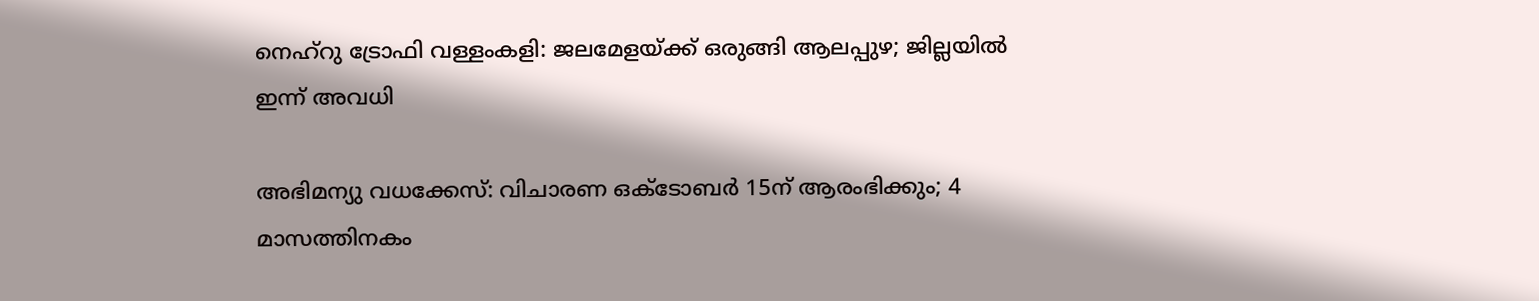നെഹ്റു ട്രോഫി വള്ളംകളി: ജലമേളയ്ക്ക് ഒരുങ്ങി ആലപ്പുഴ; ജില്ലയില്‍ ഇന്ന് അവധി

അഭിമന്യു വധക്കേസ്: വിചാരണ ഒക്ടോബര്‍ 15ന് ആരംഭിക്കും; 4 മാസത്തിനകം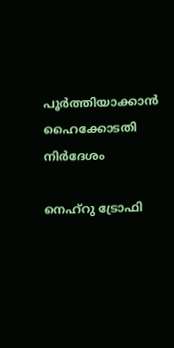പൂര്‍ത്തിയാക്കാന്‍ ഹൈക്കോടതി നിര്‍ദേശം

നെഹ്‌റു ട്രോഫി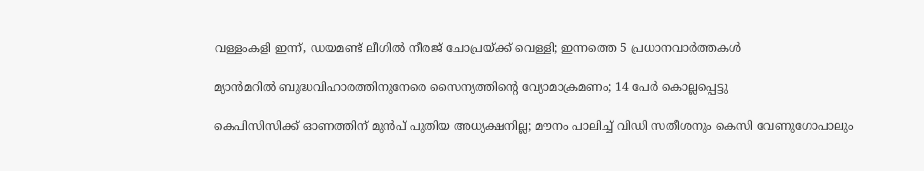വള്ളംകളി ഇന്ന്, ഡയമണ്ട് ലീഗില്‍ നീരജ് ചോപ്രയ്ക്ക് വെള്ളി; ഇന്നത്തെ 5 പ്രധാനവാര്‍ത്തകള്‍

മ്യാന്‍മറില്‍ ബുദ്ധവിഹാരത്തിനുനേരെ സൈന്യത്തിന്റെ വ്യോമാക്രമണം; 14 പേര്‍ കൊല്ലപ്പെട്ടു

കെപിസിസിക്ക് ഓണത്തിന് മുന്‍പ് പുതിയ അധ്യക്ഷനില്ല; മൗനം പാലിച്ച് വിഡി സതീശനും കെസി വേണുഗോപാലും